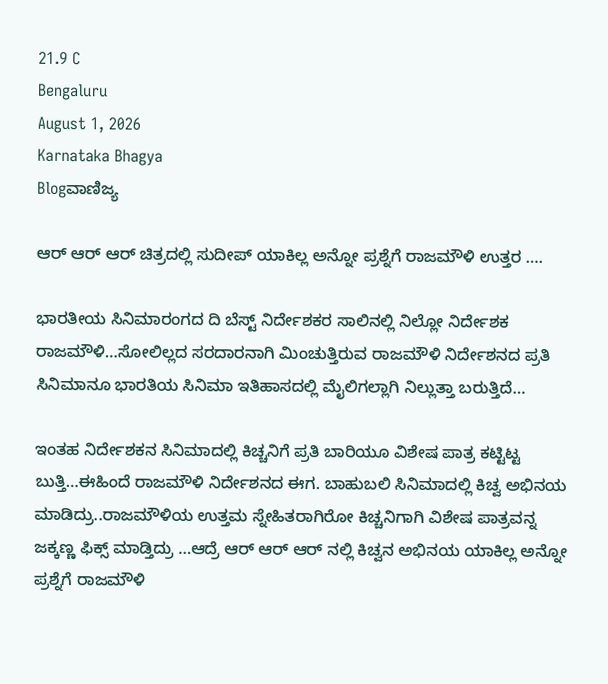21.9 C
Bengaluru
August 1, 2026
Karnataka Bhagya
Blogವಾಣಿಜ್ಯ

ಆರ್ ಆರ್ ಆರ್ ಚಿತ್ರದಲ್ಲಿ ಸುದೀಪ್ ಯಾಕಿಲ್ಲ ಅನ್ನೋ ಪ್ರಶ್ನೆಗೆ ರಾಜಮೌಳಿ ಉತ್ತರ ….

ಭಾರತೀಯ‌ ಸಿನಿಮಾರಂಗದ ದಿ ಬೆಸ್ಟ್ ನಿರ್ದೇಶಕರ ಸಾಲಿನಲ್ಲಿ ನಿಲ್ಲೋ ನಿರ್ದೇಶಕ ರಾಜಮೌಳಿ…ಸೋಲಿಲ್ಲದ ಸರದಾರನಾಗಿ ಮಿಂಚುತ್ತಿರುವ ರಾಜಮೌಳಿ ನಿರ್ದೇಶನದ ಪ್ರತಿ ಸಿನಿಮಾನೂ ಭಾರತಿಯ ಸಿನಿಮಾ ಇತಿಹಾಸದಲ್ಲಿ ಮೈಲಿಗಲ್ಲಾಗಿ ನಿಲ್ಲುತ್ತಾ ಬರುತ್ತಿದೆ…

ಇಂತಹ‌ ನಿರ್ದೇಶಕ‌ನ ಸಿನಿಮಾದಲ್ಲಿ ಕಿಚ್ಚನಿಗೆ ಪ್ರತಿ ಬಾರಿಯೂ ವಿಶೇಷ ಪಾತ್ರ ಕಟ್ಟಿಟ್ಟ ಬುತ್ತಿ…ಈ‌ಹಿಂದೆ ರಾಜಮೌಳಿ ನಿರ್ದೇಶನದ ಈಗ. ಬಾಹುಬಲಿ ಸಿನಿಮಾದಲ್ಲಿ ಕಿಚ್ವ ಅಭಿನಯ ಮಾಡಿದ್ರು..ರಾಜಮೌಳಿಯ ಉತ್ತಮ ಸ್ನೇಹಿತರಾಗಿರೋ ಕಿಚ್ಚನಿಗಾಗಿ ವಿಶೇಷ ಪಾತ್ರವನ್ನ ಜಕ್ಕಣ್ಣ ಫಿಕ್ಸ್ ಮಾಡ್ತಿದ್ರು …ಆದ್ರೆ ಆರ್ ಆರ್ ಆರ್ ನಲ್ಲಿ ಕಿಚ್ವನ ಅಭಿನಯ ಯಾಕಿಲ್ಲ ಅನ್ನೋ ಪ್ರಶ್ನೆಗೆ ರಾಜಮೌಳಿ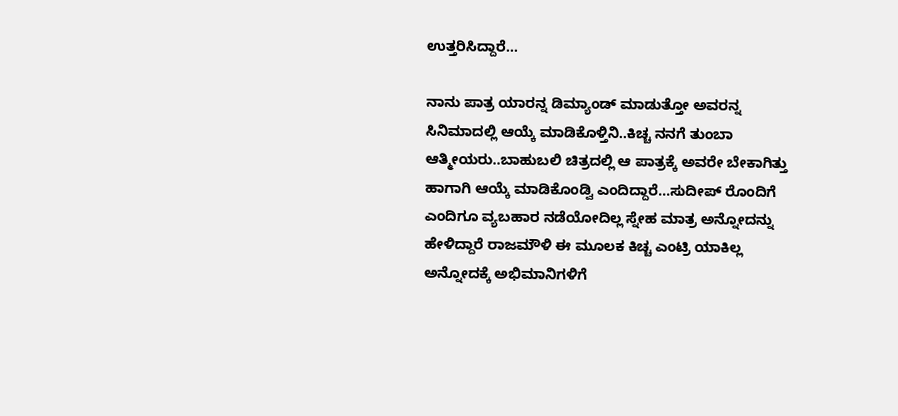ಉತ್ತರಿಸಿದ್ದಾರೆ…

ನಾನು ಪಾತ್ರ ಯಾರನ್ನ ಡಿಮ್ಯಾಂಡ್ ಮಾಡುತ್ತೋ ಅವರನ್ನ ಸಿನಿಮಾದಲ್ಲಿ ಆಯ್ಕೆ ಮಾಡಿಕೊಳ್ತಿನಿ..ಕಿಚ್ಚ ನನಗೆ ತುಂಬಾ ಆತ್ಮೀಯರು..ಬಾಹುಬಲಿ ಚಿತ್ರದಲ್ಲಿ ಆ ಪಾತ್ರಕ್ಕೆ ಅವರೇ ಬೇಕಾಗಿತ್ತು ಹಾಗಾಗಿ ಆಯ್ಕೆ ಮಾಡಿಕೊಂಡ್ವಿ ಎಂದಿದ್ದಾರೆ…ಸುದೀಪ್ ರೊಂದಿಗೆ ಎಂದಿಗೂ ವ್ಯಬಹಾರ ನಡೆಯೋದಿಲ್ಲ ಸ್ನೇಹ ಮಾತ್ರ ಅನ್ನೋದನ್ನು ಹೇಳಿದ್ದಾರೆ ರಾಜಮೌಳಿ ಈ ಮೂಲಕ ಕಿಚ್ಚ ಎಂಟ್ರಿ ಯಾಕಿಲ್ಲ ಅನ್ನೋದಕ್ಕೆ ಅಭಿಮಾನಿಗಳಿಗೆ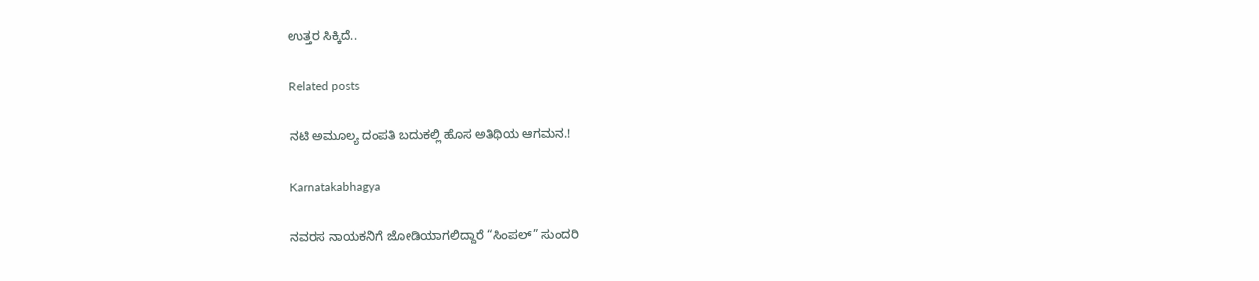ಉತ್ತರ ಸಿಕ್ಕಿದೆ..

Related posts

ನಟಿ ಅಮೂಲ್ಯ ದಂಪತಿ ಬದುಕಲ್ಲಿ ಹೊಸ ಅತಿಥಿಯ ಆಗಮನ.!

Karnatakabhagya

ನವರಸ ನಾಯಕನಿಗೆ ಜೋಡಿಯಾಗಲಿದ್ದಾರೆ “ಸಿಂಪಲ್” ಸುಂದರಿ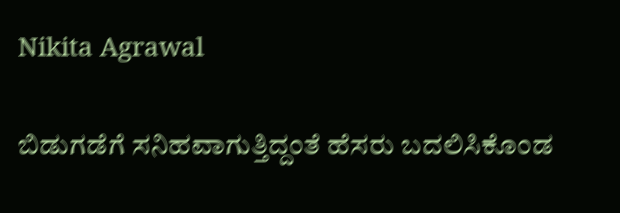Nikita Agrawal

ಬಿಡುಗಡೆಗೆ ಸನಿಹವಾಗುತ್ತಿದ್ದಂತೆ ಹೆಸರು ಬದಲಿಸಿಕೊಂಡ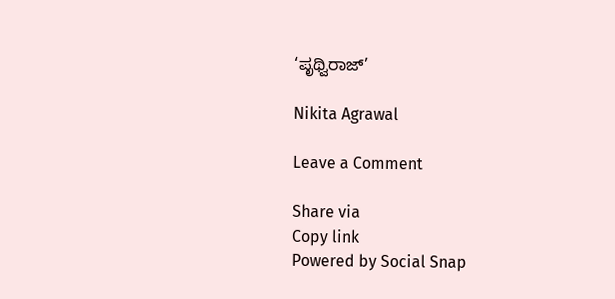‘ಪೃಥ್ವಿರಾಜ್’

Nikita Agrawal

Leave a Comment

Share via
Copy link
Powered by Social Snap